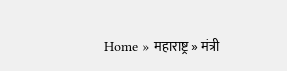Home » महाराष्ट्र » मंत्री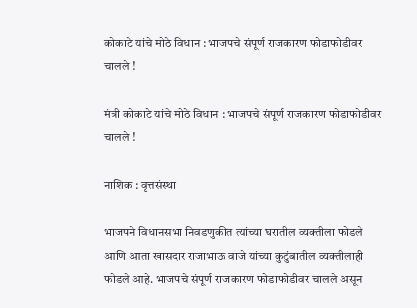कोकाटे यांचे मोठे विधान : भाजपचे संपूर्ण राजकारण फोडाफोडीवर चालले !

मंत्री कोकाटे यांचे मोठे विधान : भाजपचे संपूर्ण राजकारण फोडाफोडीवर चालले !

नाशिक : वृत्तसंस्था

भाजपने विधानसभा निवडणुकीत त्यांच्या घरातील व्यक्तीला फोडले आणि आता खासदार राजाभाऊ वाजे यांच्या कुटुंबातील व्यक्तीलाही फोडले आहे. भाजपचे संपूर्ण राजकारण फोडाफोडीवर चालले असून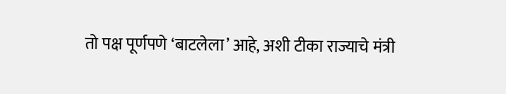तो पक्ष पूर्णपणे ‘बाटलेला’ आहे, अशी टीका राज्याचे मंत्री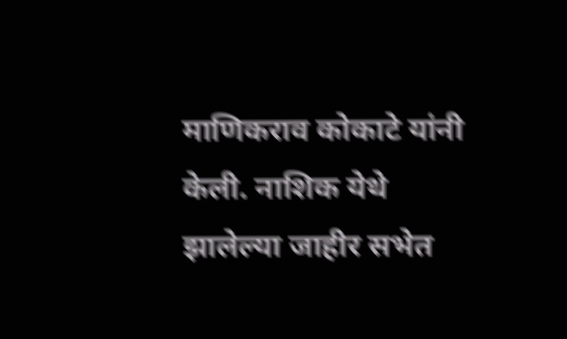माणिकराव कोकाटे यांनी केली. नाशिक येथे झालेल्या जाहीर सभेत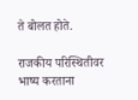ते बोलत होते.

राजकीय परिस्थितीवर भाष्य करताना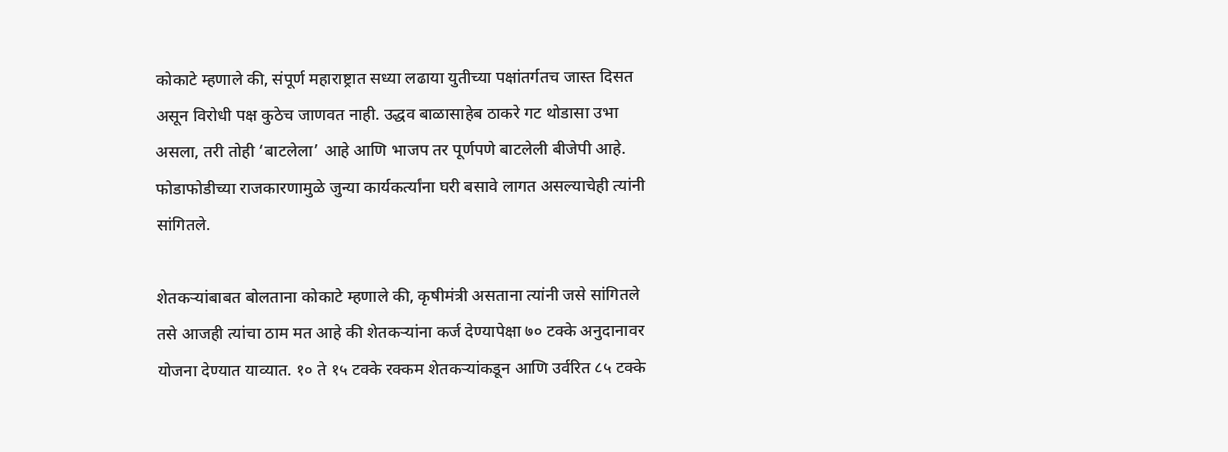कोकाटे म्हणाले की, संपूर्ण महाराष्ट्रात सध्या लढाया युतीच्या पक्षांतर्गतच जास्त दिसत असून विरोधी पक्ष कुठेच जाणवत नाही. उद्धव बाळासाहेब ठाकरे गट थोडासा उभा असला, तरी तोही ‘बाटलेला’ आहे आणि भाजप तर पूर्णपणे बाटलेली बीजेपी आहे. फोडाफोडीच्या राजकारणामुळे जुन्या कार्यकर्त्यांना घरी बसावे लागत असल्याचेही त्यांनी सांगितले.

शेतकऱ्यांबाबत बोलताना कोकाटे म्हणाले की, कृषीमंत्री असताना त्यांनी जसे सांगितले तसे आजही त्यांचा ठाम मत आहे की शेतकऱ्यांना कर्ज देण्यापेक्षा ७० टक्के अनुदानावर योजना देण्यात याव्यात. १० ते १५ टक्के रक्कम शेतकऱ्यांकडून आणि उर्वरित ८५ टक्के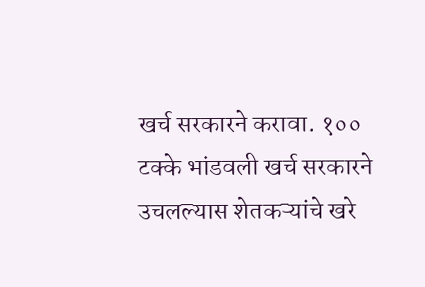खर्च सरकारने करावा. १०० टक्के भांडवली खर्च सरकारने उचलल्यास शेतकऱ्यांचे खरे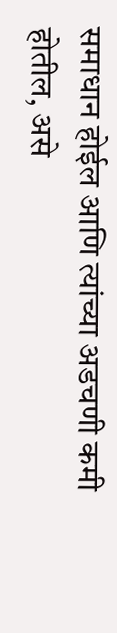समाधान होईल आणि त्यांच्या अडचणी कमी होतील, असे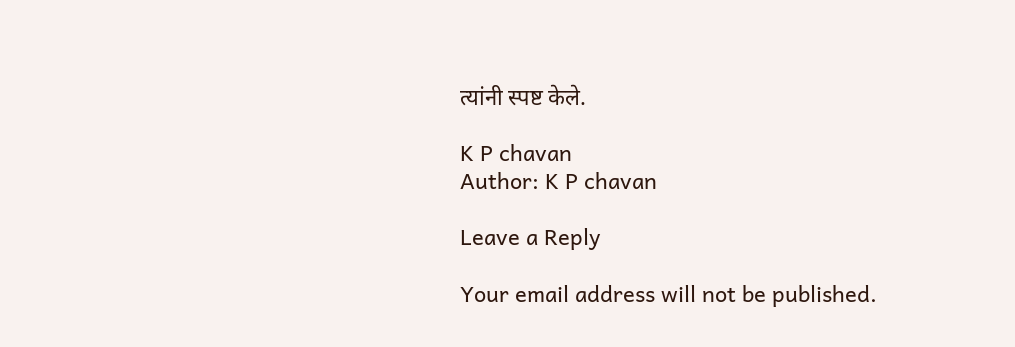त्यांनी स्पष्ट केले.

K P chavan
Author: K P chavan

Leave a Reply

Your email address will not be published.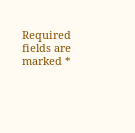Required fields are marked *